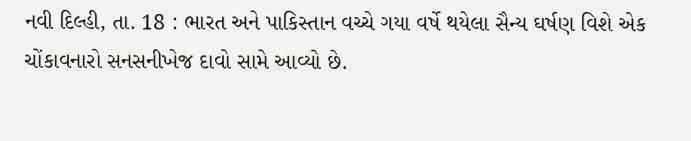નવી દિલ્હી, તા. 18 : ભારત અને પાકિસ્તાન વચ્ચે ગયા વર્ષે થયેલા સૈન્ય ઘર્ષણ વિશે એક ચોંકાવનારો સનસનીખેજ દાવો સામે આવ્યો છે.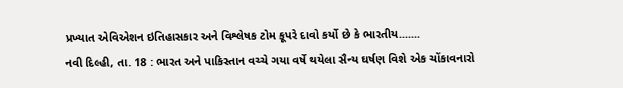પ્રખ્યાત એવિએશન ઇતિહાસકાર અને વિશ્લેષક ટોમ કૂપરે દાવો કર્યો છે કે ભારતીય.......
નવી દિલ્હી, તા. 18 : ભારત અને પાકિસ્તાન વચ્ચે ગયા વર્ષે થયેલા સૈન્ય ઘર્ષણ વિશે એક ચોંકાવનારો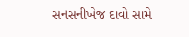સનસનીખેજ દાવો સામે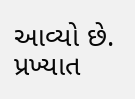આવ્યો છે. પ્રખ્યાત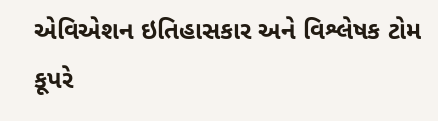એવિએશન ઇતિહાસકાર અને વિશ્લેષક ટોમ કૂપરે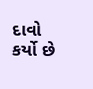દાવો કર્યો છે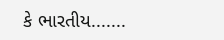કે ભારતીય.......